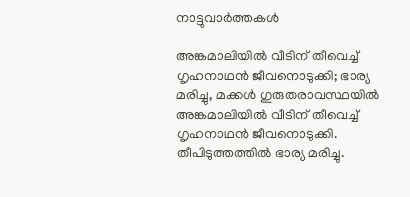നാട്ടുവാര്‍ത്തകള്‍

അങ്കമാലിയില്‍ വീടിന് തീവെച്ച് ഗൃഹനാഥന്‍ ജീവനൊടുക്കി; ഭാര്യ മരിച്ചു, മക്കള്‍ ഗുരുതരാവസ്ഥയില്‍
അങ്കമാലിയില്‍ വീടിന് തീവെച്ച് ഗൃഹനാഥന്‍ ജീവനൊടുക്കി. തീപിടുത്തത്തില്‍ ഭാര്യ മരിച്ചു.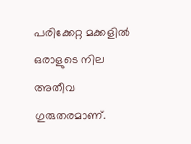പരിക്കേറ്റ മക്കളില്‍ ഒരാളുടെ നില അതീവ ഗുരുതരമാണ്.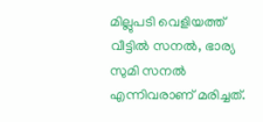മില്ലുപടി വെളിയത്ത് വീട്ടില്‍ സനല്‍, ഭാര്യ സുമി സനല്‍ എന്നിവരാണ് മരിച്ചത്.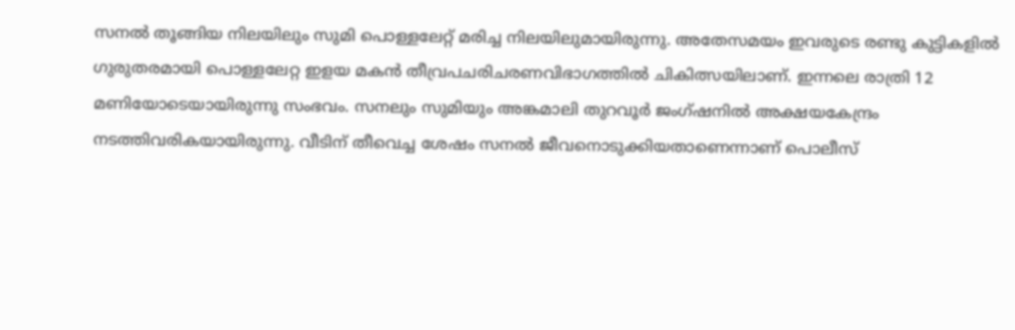സനല്‍ തൂങ്ങിയ നിലയിലും സുമി പൊള്ളലേറ്റ് മരിച്ച നിലയിലുമായിരുന്നു. അതേസമയം ഇവരുടെ രണ്ടു കുട്ടികളില്‍ ഗുരുതരമായി പൊള്ളലേറ്റ ഇളയ മകന്‍ തീവ്രപചരിചരണവിഭാഗത്തില്‍ ചികിത്സയിലാണ്. ഇന്നലെ രാത്രി 12 മണിയോടെയായിരുന്നു സംഭവം. സനലും സുമിയും അങ്കമാലി തുറവൂര്‍ ജംഗ്ഷനില്‍ അക്ഷയകേന്ദ്രം നടത്തിവരികയായിരുന്നു. വീടിന് തീവെച്ച ശേഷം സനല്‍ ജീവനൊടുക്കിയതാണെന്നാണ് പൊലീസ്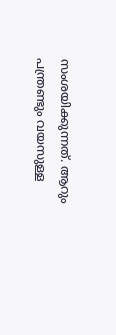സംശയിക്കുന്നത്. ആറും പന്ത്രണ്ടും വയസുള്ള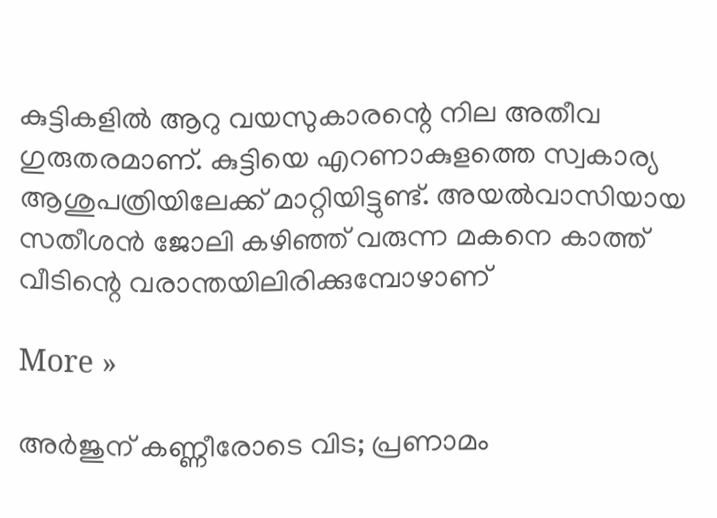കുട്ടികളില്‍ ആറു വയസുകാരന്റെ നില അതീവ ഗുരുതരമാണ്. കുട്ടിയെ എറണാകുളത്തെ സ്വകാര്യ ആശുപത്രിയിലേക്ക് മാറ്റിയിട്ടുണ്ട്. അയല്‍വാസിയായ സതീശന്‍ ജോലി കഴിഞ്ഞ് വരുന്ന മകനെ കാത്ത് വീടിന്റെ വരാന്തയിലിരിക്കുമ്പോഴാണ്

More »

അര്‍ജുന് കണ്ണീരോടെ വിട; പ്രണാമം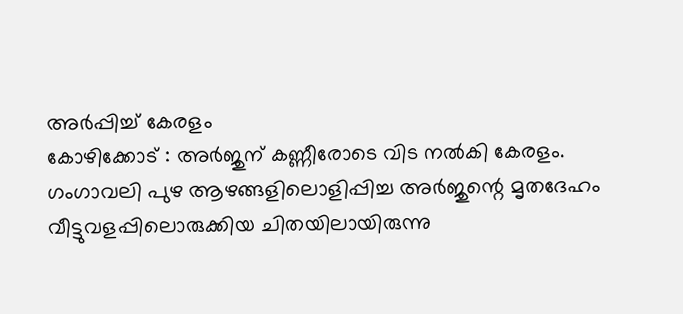അര്‍പ്പിച്ച് കേരളം
കോഴിക്കോട് : അര്‍ജുന് കണ്ണീരോടെ വിട നല്‍കി കേരളം. ഗംഗാവലി പുഴ ആഴങ്ങളിലൊളിപ്പിച്ച അര്‍ജുന്റെ മൃതദേഹം വീട്ടുവളപ്പിലൊരുക്കിയ ചിതയിലായിരുന്നു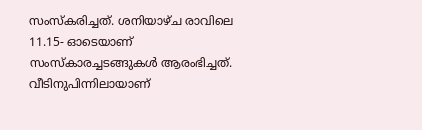സംസ്കരിച്ചത്. ശനിയാഴ്ച രാവിലെ 11.15- ഓടെയാണ് സംസ്‌കാരച്ചടങ്ങുകള്‍ ആരംഭിച്ചത്. വീടിനുപിന്നിലായാണ്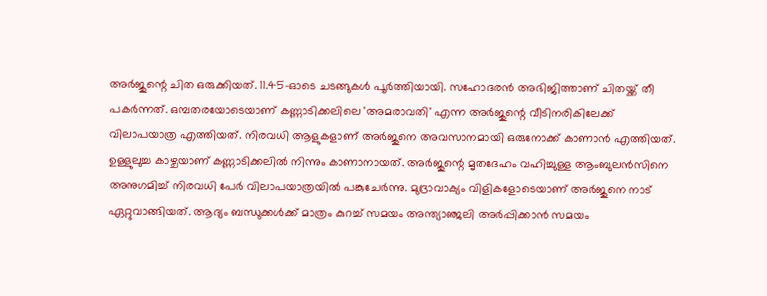അര്‍ജുന്റെ ചിത ഒരുക്കിയത്. 11.45-ഓടെ ചടങ്ങുകള്‍ പൂര്‍ത്തിയായി. സഹോദരന്‍ അഭിജിത്താണ് ചിതയ്ക്ക് തീ പകര്‍ന്നത്. ഒമ്പതരയോടെയാണ് കണ്ണാടിക്കലിലെ 'അമരാവതി' എന്ന അര്‍ജുന്റെ വീടിനരികിലേക്ക് വിലാപയാത്ര എത്തിയത്. നിരവധി ആളുകളാണ് അര്‍ജുനെ അവസാനമായി ഒരുനോക്ക് കാണാന്‍ എത്തിയത്. ഉള്ളുലുച്ച കാഴ്ചയാണ് കണ്ണാടിക്കലില്‍ നിന്നും കാണാനായത്. അര്‍ജുന്റെ മൃതദേഹം വഹിച്ചുള്ള ആംബുലന്‍സിനെ അനുഗമിച്ച് നിരവധി പേര്‍ വിലാപയാത്രയില്‍ പങ്കുചേര്‍ന്നു. മുദ്രാവാക്യം വിളികളോടെയാണ് അര്‍ജുനെ നാട് ഏറ്റുവാങ്ങിയത്. ആദ്യം ബന്ധുക്കള്‍ക്ക് മാത്രം കുറച്ച് സമയം അന്ത്യാ‌ഞ്ജലി അ‍ര്‍പ്പിക്കാന്‍ സമയം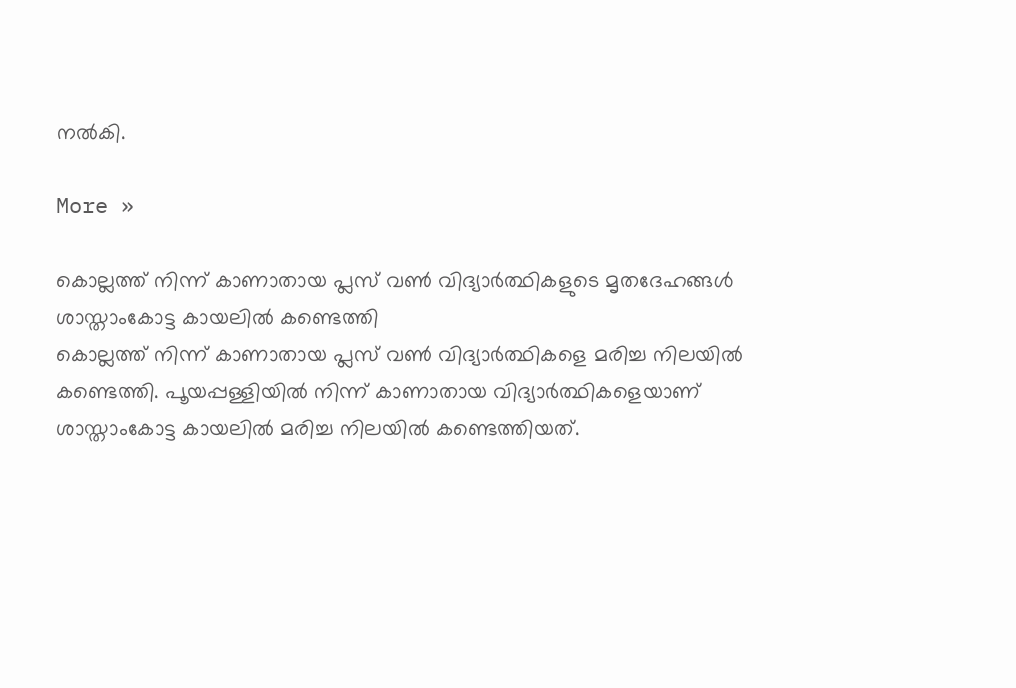നല്‍കി.

More »

കൊല്ലത്ത് നിന്ന് കാണാതായ പ്ലസ് വണ്‍ വിദ്യാര്‍ത്ഥികളുടെ മൃതദേഹങ്ങള്‍ ശാസ്താംകോട്ട കായലില്‍ കണ്ടെത്തി
കൊല്ലത്ത് നിന്ന് കാണാതായ പ്ലസ് വണ്‍ വിദ്യാര്‍ത്ഥികളെ മരിച്ച നിലയില്‍ കണ്ടെത്തി. പൂയപ്പള്ളിയില്‍ നിന്ന് കാണാതായ വിദ്യാര്‍ത്ഥികളെയാണ് ശാസ്താംകോട്ട കായലില്‍ മരിച്ച നിലയില്‍ കണ്ടെത്തിയത്.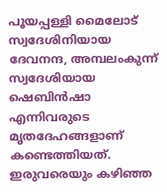പൂയപ്പള്ളി മൈലോട് സ്വദേശിനിയായ ദേവനന്ദ, അമ്പലംകുന്ന് സ്വദേശിയായ ഷെബിന്‍ഷാ എന്നിവരുടെ മൃതദേഹങ്ങളാണ് കണ്ടെത്തിയത്. ഇരുവരെയും കഴിഞ്ഞ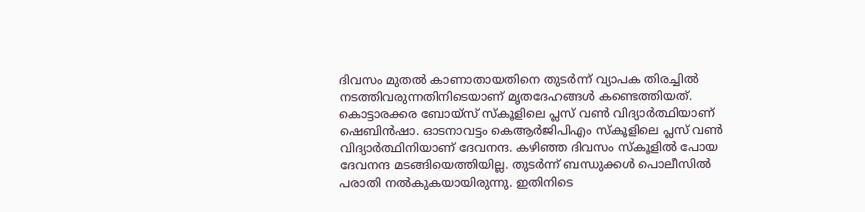ദിവസം മുതല്‍ കാണാതായതിനെ തുടര്‍ന്ന് വ്യാപക തിരച്ചില്‍ നടത്തിവരുന്നതിനിടെയാണ് മൃതദേഹങ്ങള്‍ കണ്ടെത്തിയത്. കൊട്ടാരക്കര ബോയ്‌സ് സ്‌കൂളിലെ പ്ലസ് വണ്‍ വിദ്യാര്‍ത്ഥിയാണ് ഷെബിന്‍ഷാ. ഓടനാവട്ടം കെആര്‍ജിപിഎം സ്‌കൂളിലെ പ്ലസ് വണ്‍ വിദ്യാര്‍ത്ഥിനിയാണ് ദേവനന്ദ. കഴിഞ്ഞ ദിവസം സ്‌കൂളില്‍ പോയ ദേവനന്ദ മടങ്ങിയെത്തിയില്ല. തുടര്‍ന്ന് ബന്ധുക്കള്‍ പൊലീസില്‍ പരാതി നല്‍കുകയായിരുന്നു. ഇതിനിടെ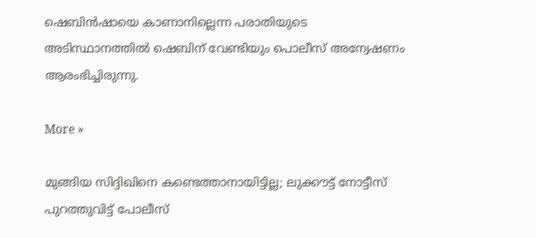ഷെബിന്‍ഷായെ കാണാനില്ലെന്ന പരാതിയുടെ അടിസ്ഥാനത്തില്‍ ഷെബിന് വേണ്ടിയും പൊലീസ് അന്വേഷണം ആരംഭിച്ചിരുന്നു.

More »

മുങ്ങിയ സിദ്ദിഖിനെ കണ്ടെത്താനായിട്ടില്ല; ലുക്കൗട്ട് നോട്ടീസ് പുറത്തുവിട്ട് പോലീസ്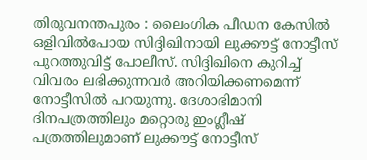തിരുവനന്തപുരം : ലൈംഗിക പീഡന കേസില്‍ ഒളിവില്‍പോയ സിദ്ദിഖിനായി ലുക്കൗട്ട് നോട്ടീസ് പുറത്തുവിട്ട് പോലീസ്. സിദ്ദിഖിനെ കുറിച്ച് വിവരം ലഭിക്കുന്നവര്‍ അറിയിക്കണമെന്ന് നോട്ടീസില്‍ പറയുന്നു. ദേശാഭിമാനി ദിനപത്രത്തിലും മറ്റൊരു ഇംഗ്ലീഷ് പത്രത്തിലുമാണ് ലുക്കൗട്ട് നോട്ടീസ്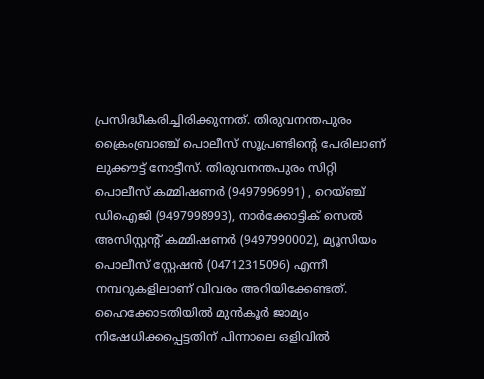പ്രസിദ്ധീകരിച്ചിരിക്കുന്നത്. തിരുവനന്തപുരം ക്രൈംബ്രാഞ്ച് പൊലീസ് സൂപ്രണ്ടിന്റെ പേരിലാണ് ലുക്കൗട്ട് നോട്ടീസ്. തിരുവനന്തപുരം സിറ്റി പൊലീസ് കമ്മിഷണര്‍ (9497996991) , റെയ്ഞ്ച് ഡിഐജി (9497998993), നാര്‍ക്കോട്ടിക് സെല്‍ അസിസ്റ്റന്റ് കമ്മിഷണര്‍ (9497990002), മ്യൂസിയം പൊലീസ് സ്റ്റേഷന്‍ (04712315096) എന്നീ നമ്പറുകളിലാണ് വിവരം അറിയിക്കേണ്ടത്. ഹൈക്കോടതിയില്‍ മുന്‍കൂര്‍ ജാമ്യം നിഷേധിക്കപ്പെട്ടതിന് പിന്നാലെ ഒളിവില്‍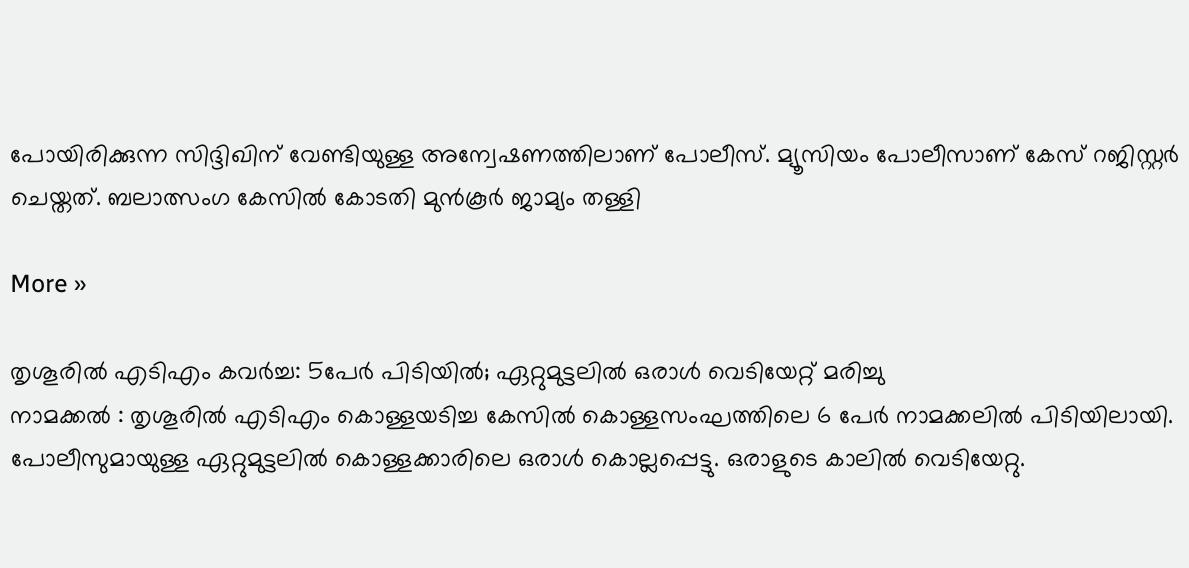പോയിരിക്കുന്ന സിദ്ദിഖിന് വേണ്ടിയുള്ള അന്വേഷണത്തിലാണ് പോലീസ്. മ്യൂസിയം പോലീസാണ് കേസ് റജിസ്റ്റര്‍ ചെയ്തത്. ബലാത്സംഗ കേസില്‍ കോടതി മുന്‍കൂര്‍ ജാമ്യം തള്ളി

More »

തൃശൂരില്‍ എടിഎം കവര്‍ച്ച: 5പേര്‍ പിടിയില്‍; ഏറ്റുമുട്ടലില്‍ ഒരാള്‍ വെടിയേറ്റ് മരിച്ചു
നാമക്കല്‍ : തൃശൂരില്‍ എടിഎം കൊള്ളയടിച്ച കേസില്‍ കൊള്ളസംഘത്തിലെ 6 പേര്‍ നാമക്കലില്‍ പിടിയിലായി. പോലീസുമായുള്ള ഏറ്റുമുട്ടലില്‍ കൊള്ളക്കാരിലെ ഒരാള്‍ കൊല്ലപ്പെട്ടു. ഒരാളുടെ കാലില്‍ വെടിയേറ്റു.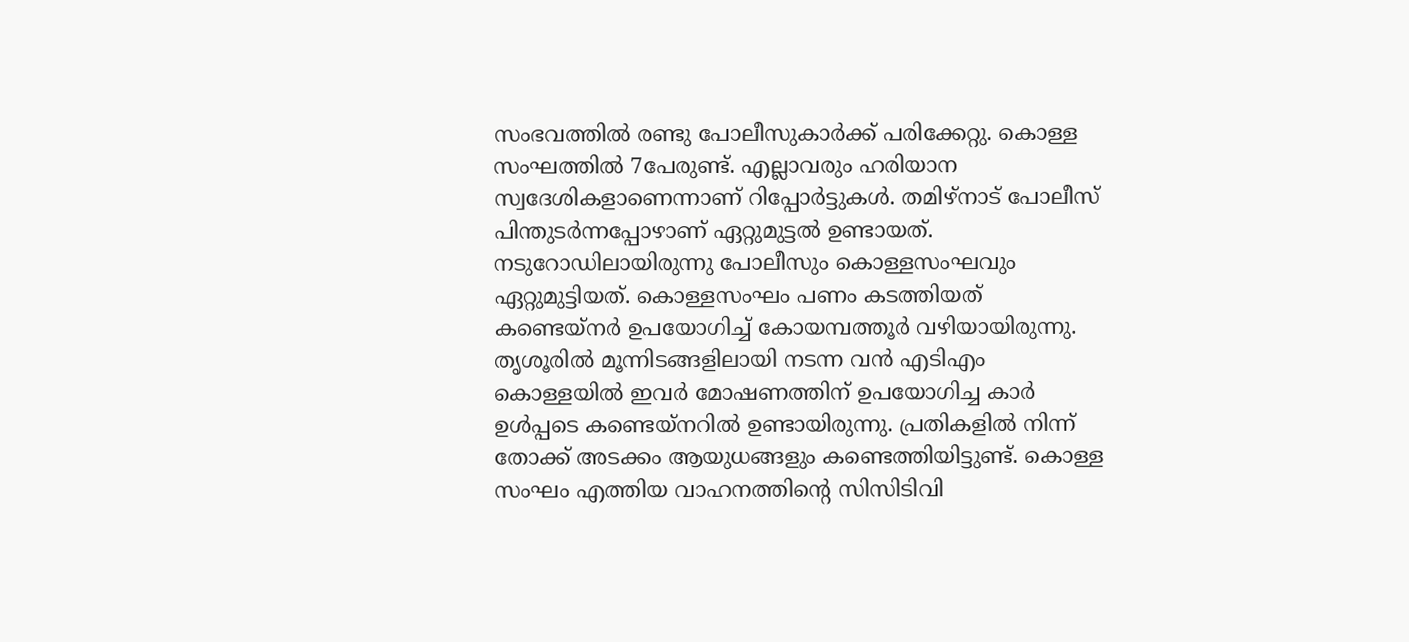സംഭവത്തില്‍ രണ്ടു പോലീസുകാര്‍ക്ക് പരിക്കേറ്റു. കൊള്ള സംഘത്തില്‍ 7പേരുണ്ട്. എല്ലാവരും ഹരിയാന സ്വദേശികളാണെന്നാണ് റിപ്പോര്‍ട്ടുകള്‍. തമിഴ്‌നാട് പോലീസ് പിന്തുടര്‍ന്നപ്പോഴാണ് ഏറ്റുമുട്ടല്‍ ഉണ്ടായത്. നടുറോഡിലായിരുന്നു പോലീസും കൊള്ളസംഘവും ഏറ്റുമുട്ടിയത്. കൊള്ളസംഘം പണം കടത്തിയത് കണ്ടെയ്‌നര്‍ ഉപയോഗിച്ച് കോയമ്പത്തൂര്‍ വഴിയായിരുന്നു. തൃശൂരില്‍ മൂന്നിടങ്ങളിലായി നടന്ന വന്‍ എടിഎം കൊള്ളയില്‍ ഇവര്‍ മോഷണത്തിന് ഉപയോഗിച്ച കാര്‍ ഉള്‍പ്പടെ കണ്ടെയ്നറില്‍ ഉണ്ടായിരുന്നു. പ്രതികളില്‍ നിന്ന് തോക്ക് അടക്കം ആയുധങ്ങളും കണ്ടെത്തിയിട്ടുണ്ട്. കൊള്ള സംഘം എത്തിയ വാഹനത്തിന്റെ സിസിടിവി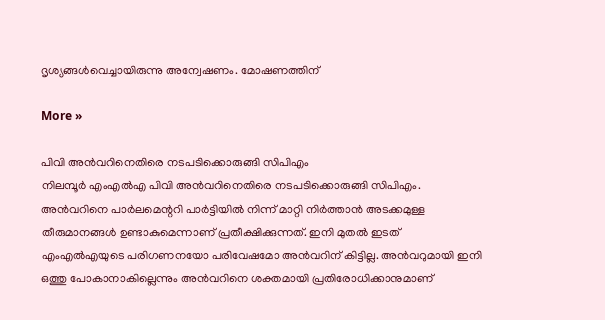ദൃശ്യങ്ങള്‍വെച്ചായിരുന്നു അന്വേഷണം. മോഷണത്തിന്

More »

പിവി അന്‍വറിനെതിരെ നടപടിക്കൊരുങ്ങി സിപിഎം
നിലമ്പൂര്‍ എംഎല്‍എ പിവി അന്‍വറിനെതിരെ നടപടിക്കൊരുങ്ങി സിപിഎം. അന്‍വറിനെ പാര്‍ലമെന്ററി പാര്‍ട്ടിയില്‍ നിന്ന് മാറ്റി നിര്‍ത്താന്‍ അടക്കമുള്ള തീരുമാനങ്ങള്‍ ഉണ്ടാകുമെന്നാണ് പ്രതീക്ഷിക്കുന്നത്. ഇനി മുതല്‍ ഇടത് എംഎല്‍എയുടെ പരിഗണനയോ പരിവേഷമോ അന്‍വറിന് കിട്ടില്ല. അന്‍വറുമായി ഇനി ഒത്തു പോകാനാകില്ലെന്നും അന്‍വറിനെ ശക്തമായി പ്രതിരോധിക്കാനുമാണ്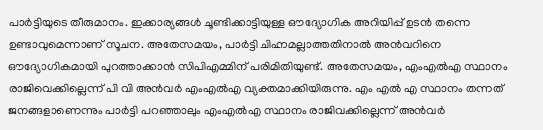പാര്‍ട്ടിയുടെ തീരുമാനം. ഇക്കാര്യങ്ങള്‍ ചൂണ്ടിക്കാട്ടിയുള്ള ഔദ്യോഗിക അറിയിപ്പ് ഉടന്‍ തന്നെ ഉണ്ടാവുമെന്നാണ് സൂചന. അതേസമയം, പാര്‍ട്ടി ചിഹ്നമല്ലാത്തതിനാല്‍ അന്‍വറിനെ ഔദ്യോഗികമായി പുറത്താക്കാന്‍ സിപിഎമ്മിന് പരിമിതിയുണ്ട്. അതേസമയം, എംഎല്‍എ സ്ഥാനം രാജിവെക്കില്ലെന്ന് പി വി അന്‍വര്‍ എംഎല്‍എ വ്യക്തമാക്കിയിരുന്നു. എം എല്‍ എ സ്ഥാനം തന്നത് ജനങ്ങളാണെന്നും പാര്‍ട്ടി പറഞ്ഞാലും എംഎല്‍എ സ്ഥാനം രാജിവക്കില്ലെന്ന് അന്‍വര്‍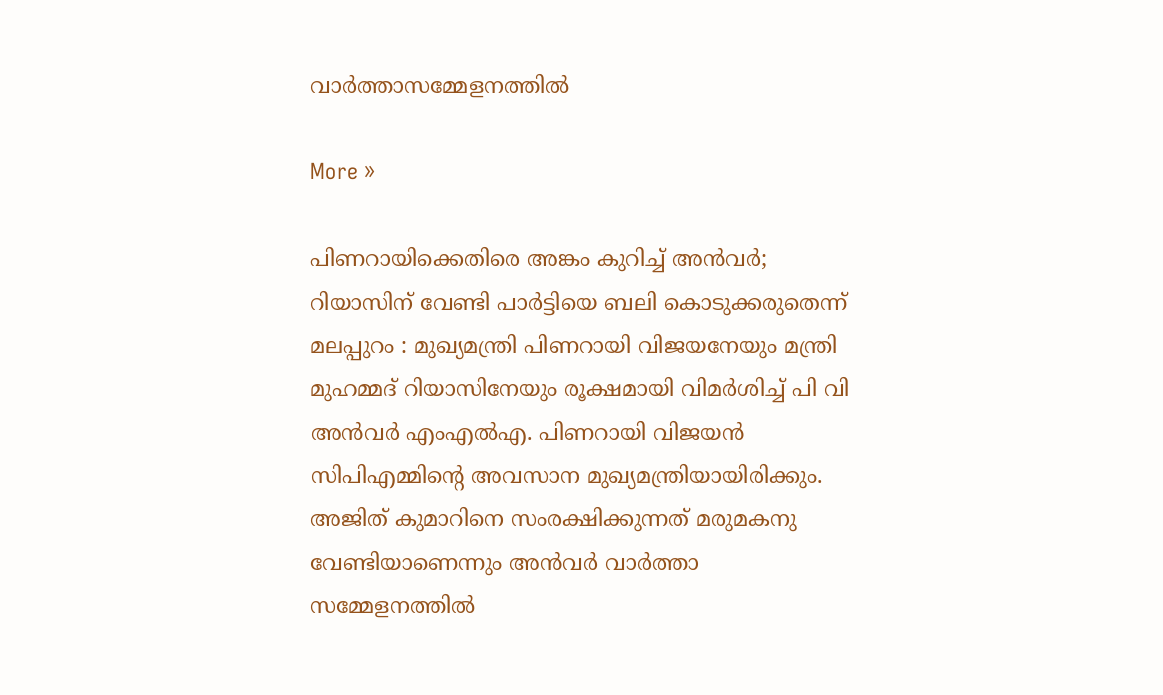വാര്‍ത്താസമ്മേളനത്തില്‍

More »

പിണറായിക്കെതിരെ അങ്കം കുറിച്ച് അന്‍വര്‍; റിയാസിന് വേണ്ടി പാര്‍ട്ടിയെ ബലി കൊടുക്കരുതെന്ന്
മലപ്പുറം : മുഖ്യമന്ത്രി പിണറായി വിജയനേയും മന്ത്രി മുഹമ്മദ് റിയാസിനേയും രൂക്ഷമായി വിമര്‍ശിച്ച് പി വി അന്‍വര്‍ എംഎല്‍എ. പിണറായി വിജയന്‍ സിപിഎമ്മിന്റെ അവസാന മുഖ്യമന്ത്രിയായിരിക്കും. അജിത് കുമാറിനെ സംരക്ഷിക്കുന്നത് മരുമകനു വേണ്ടിയാണെന്നും അന്‍വര്‍ വാര്‍ത്താ സമ്മേളനത്തില്‍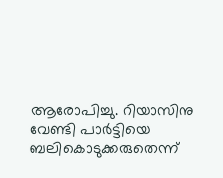ആരോപിച്ചു. റിയാസിനു വേണ്ടി പാര്‍ട്ടിയെ ബലികൊടുക്കരുതെന്ന്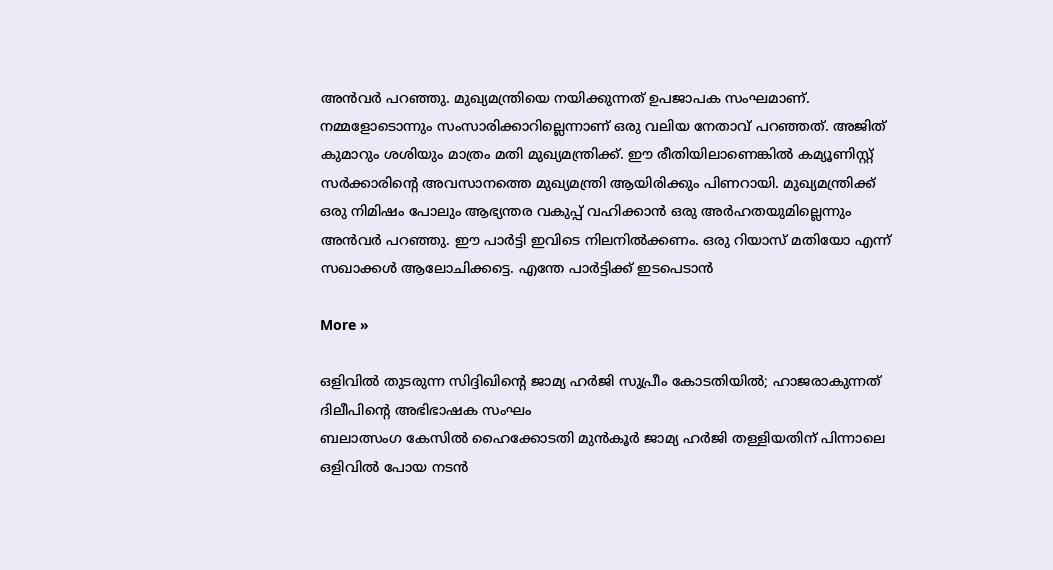അന്‍വര്‍ പറഞ്ഞു. മുഖ്യമന്ത്രിയെ നയിക്കുന്നത് ഉപജാപക സംഘമാണ്. നമ്മളോടൊന്നും സംസാരിക്കാറില്ലെന്നാണ് ഒരു വലിയ നേതാവ് പറഞ്ഞത്. അജിത് കുമാറും ശശിയും മാത്രം മതി മുഖ്യമന്ത്രിക്ക്. ഈ രീതിയിലാണെങ്കില്‍ കമ്യൂണിസ്റ്റ് സര്‍ക്കാരിന്റെ അവസാനത്തെ മുഖ്യമന്ത്രി ആയിരിക്കും പിണറായി. മുഖ്യമന്ത്രിക്ക് ഒരു നിമിഷം പോലും ആഭ്യന്തര വകുപ്പ് വഹിക്കാന്‍ ഒരു അര്‍ഹതയുമില്ലെന്നും അന്‍വര്‍ പറഞ്ഞു. ഈ പാര്‍ട്ടി ഇവിടെ നിലനില്‍ക്കണം. ഒരു റിയാസ് മതിയോ എന്ന് സഖാക്കള്‍ ആലോചിക്കട്ടെ. എന്തേ പാര്‍ട്ടിക്ക് ഇടപെടാന്‍

More »

ഒളിവില്‍ തുടരുന്ന സിദ്ദിഖിന്റെ ജാമ്യ ഹര്‍ജി സുപ്രീം കോടതിയില്‍; ഹാജരാകുന്നത് ദിലീപിന്റെ അഭിഭാഷക സംഘം
ബലാത്സംഗ കേസില്‍ ഹൈക്കോടതി മുന്‍കൂര്‍ ജാമ്യ ഹര്‍ജി തള്ളിയതിന് പിന്നാലെ ഒളിവില്‍ പോയ നടന്‍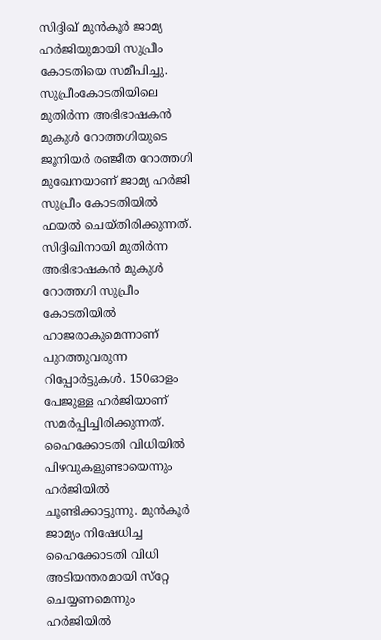സിദ്ദിഖ് മുന്‍കൂര്‍ ജാമ്യ ഹര്‍ജിയുമായി സുപ്രീം കോടതിയെ സമീപിച്ചു. സുപ്രീംകോടതിയിലെ മുതിര്‍ന്ന അഭിഭാഷകന്‍ മുകുള്‍ റോത്തഗിയുടെ ജൂനിയര്‍ രഞ്ജീത റോത്തഗി മുഖേനയാണ് ജാമ്യ ഹര്‍ജി സുപ്രീം കോടതിയില്‍ ഫയല്‍ ചെയ്തിരിക്കുന്നത്. സിദ്ദിഖിനായി മുതിര്‍ന്ന അഭിഭാഷകന്‍ മുകുള്‍ റോത്തഗി സുപ്രീം കോടതിയില്‍ ഹാജരാകുമെന്നാണ് പുറത്തുവരുന്ന റിപ്പോര്‍ട്ടുകള്‍. 150ഓളം പേജുള്ള ഹര്‍ജിയാണ് സമര്‍പ്പിച്ചിരിക്കുന്നത്. ഹൈക്കോടതി വിധിയില്‍ പിഴവുകളുണ്ടായെന്നും ഹര്‍ജിയില്‍ ചൂണ്ടിക്കാട്ടുന്നു. മുന്‍കൂര്‍ ജാമ്യം നിഷേധിച്ച ഹൈക്കോടതി വിധി അടിയന്തരമായി സ്‌റ്റേ ചെയ്യണമെന്നും ഹര്‍ജിയില്‍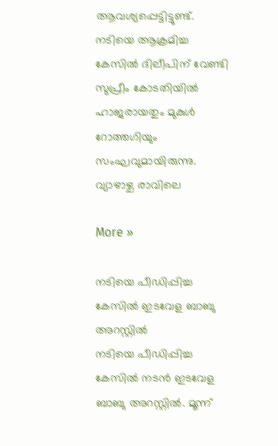ആവശ്യപ്പെട്ടിട്ടുണ്ട്. നടിയെ ആക്രമിച്ച കേസില്‍ ദിലീപിന് വേണ്ടി സുപ്രീം കോടതിയില്‍ ഹാജരായതും മുകുള്‍ റോത്തഗിയും സംഘവുമായിരുന്നു. വ്യാഴാഴ്ച രാവിലെ

More »

നടിയെ പീഡിപ്പിച്ച കേസില്‍ ഇടവേള ബാബു അറസ്റ്റില്‍
നടിയെ പീഡിപ്പിച്ച കേസില്‍ നടന്‍ ഇടവേള ബാബു അറസ്റ്റില്‍. മൂന്ന്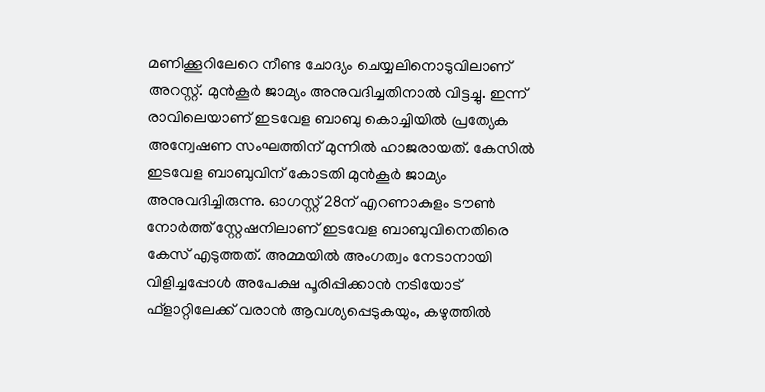മണിക്കൂറിലേറെ നീണ്ട ചോദ്യം ചെയ്യലിനൊടുവിലാണ്‌ അറസ്റ്റ്. മുന്‍കൂര്‍ ജാമ്യം അനുവദിച്ചതിനാല്‍ വിട്ടച്ചു. ഇന്ന് രാവിലെയാണ് ഇടവേള ബാബു കൊച്ചിയില്‍ പ്രത്യേക അന്വേഷണ സംഘത്തിന് മുന്നില്‍ ഹാജരായത്. കേസില്‍ ഇടവേള ബാബുവിന് കോടതി മുന്‍കൂര്‍ ജാമ്യം അനുവദിച്ചിരുന്നു. ഓഗസ്റ്റ് 28ന് എറണാകുളം ടൗണ്‍ നോര്‍ത്ത് സ്റ്റേഷനിലാണ് ഇടവേള ബാബുവിനെതിരെ കേസ് എടുത്തത്. അമ്മയില്‍ അംഗത്വം നേടാനായി വിളിച്ചപ്പോള്‍ അപേക്ഷ പൂരിപ്പിക്കാന്‍ നടിയോട് ഫ്‌ളാറ്റിലേക്ക് വരാന്‍ ആവശ്യപ്പെടുകയും, കഴുത്തില്‍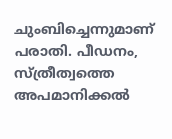ചുംബിച്ചെന്നുമാണ് പരാതി. പീഡനം, സ്ത്രീത്വത്തെ അപമാനിക്കല്‍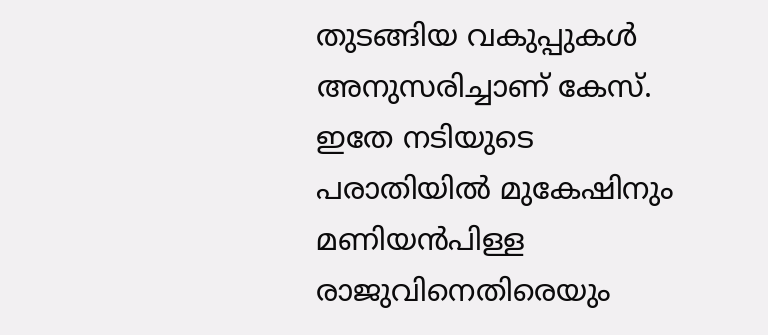തുടങ്ങിയ വകുപ്പുകള്‍ അനുസരിച്ചാണ് കേസ്. ഇതേ നടിയുടെ പരാതിയില്‍ മുകേഷിനും മണിയന്‍പിള്ള രാജുവിനെതിരെയും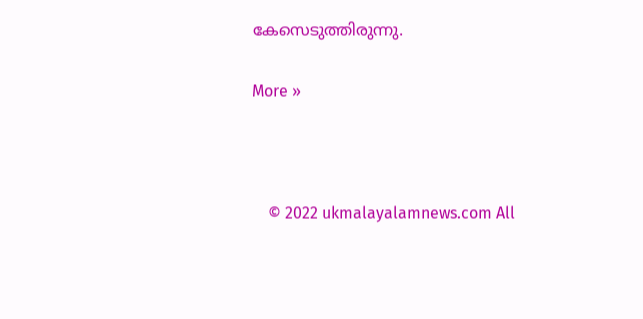കേസെടുത്തിരുന്നു.

More »



    © 2022 ukmalayalamnews.com All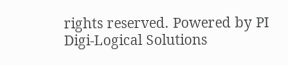rights reserved. Powered by PI Digi-Logical Solutions